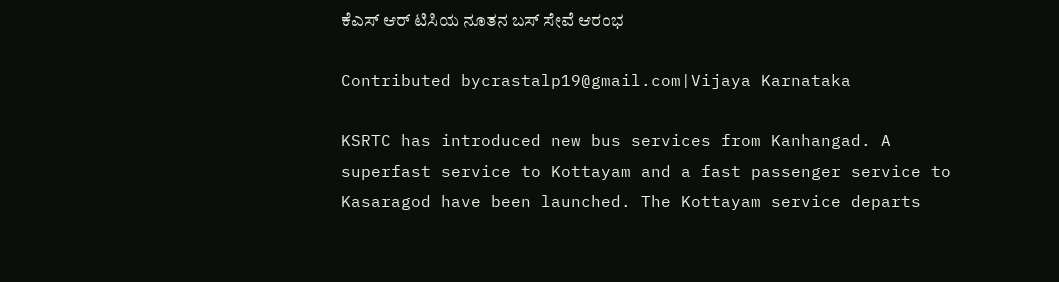ಕೆಎಸ್ ಆರ್ ಟಿಸಿಯ ನೂತನ ಬಸ್ ಸೇವೆ ಆರಂಭ

Contributed bycrastalp19@gmail.com|Vijaya Karnataka

KSRTC has introduced new bus services from Kanhangad. A superfast service to Kottayam and a fast passenger service to Kasaragod have been launched. The Kottayam service departs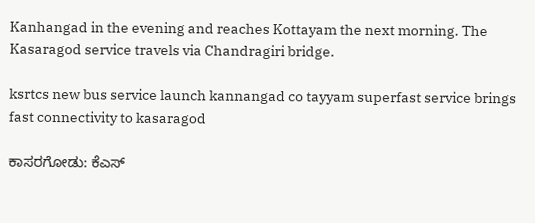Kanhangad in the evening and reaches Kottayam the next morning. The Kasaragod service travels via Chandragiri bridge.

ksrtcs new bus service launch kannangad co tayyam superfast service brings fast connectivity to kasaragod

ಕಾಸರಗೋಡು: ಕೆಎಸ್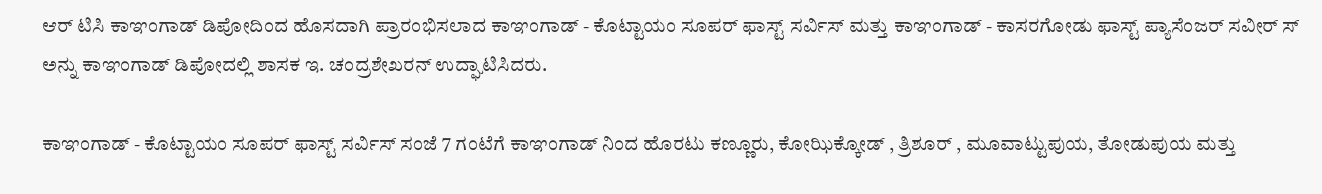ಆರ್ ಟಿಸಿ ಕಾಞಂಗಾಡ್ ಡಿಪೋದಿಂದ ಹೊಸದಾಗಿ ಪ್ರಾರಂಭಿಸಲಾದ ಕಾಞಂಗಾಡ್ - ಕೊಟ್ಟಾಯಂ ಸೂಪರ್ ಫಾಸ್ಟ್ ಸರ್ವಿಸ್ ಮತ್ತು ಕಾಞಂಗಾಡ್ - ಕಾಸರಗೋಡು ಫಾಸ್ಟ್ ಪ್ಯಾಸೆಂಜರ್ ಸವೀರ್ ಸ್ ಅನ್ನು ಕಾಞಂಗಾಡ್ ಡಿಪೋದಲ್ಲಿ ಶಾಸಕ ಇ. ಚಂದ್ರಶೇಖರನ್ ಉದ್ಘಾಟಿಸಿದರು.

ಕಾಞಂಗಾಡ್ - ಕೊಟ್ಟಾಯಂ ಸೂಪರ್ ಫಾಸ್ಟ್ ಸರ್ವಿಸ್ ಸಂಜೆ 7 ಗಂಟೆಗೆ ಕಾಞಂಗಾಡ್ ನಿಂದ ಹೊರಟು ಕಣ್ಣೂರು, ಕೋಝಿಕ್ಕೋಡ್ , ತ್ರಿಶೂರ್ , ಮೂವಾಟ್ಟುಪುಯ, ತೋಡುಪುಯ ಮತ್ತು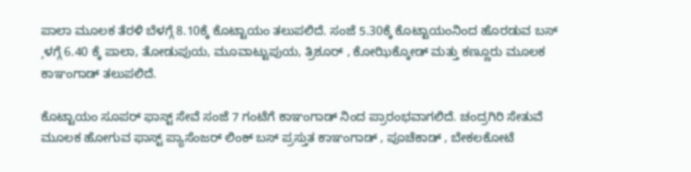ಪಾಲಾ ಮೂಲಕ ತೆರಳಿ ಬೆಳಗ್ಗೆ 8.10ಕ್ಕೆ ಕೊಟ್ಟಾಯಂ ತಲುಪಲಿದೆ. ಸಂಜೆ 5.30ಕ್ಕೆ ಕೊಟ್ಟಾಯಂನಿಂದ ಹೊರಡುವ ಬಸ್ ¸ಳಗ್ಗೆ 6.40 ಕ್ಕೆ ಪಾಲಾ, ತೋಡುಪುಯ, ಮೂವಾಟ್ಟುಪುಯ, ತ್ರಿಶೂರ್ , ಕೋಝಿಕ್ಕೋಡ್ ಮತ್ತು ಕಣ್ಣೂರು ಮೂಲಕ ಕಾಞಂಗಾಡ್ ತಲುಪಲಿದೆ.

ಕೊಟ್ಟಾಯಂ ಸೂಪರ್ ಫಾಸ್ಟ್ ಸೇವೆ ಸಂಜೆ 7 ಗಂಟೆಗೆ ಕಾಞಂಗಾಡ್ ನಿಂದ ಪ್ರಾರಂಭವಾಗಲಿದೆ. ಚಂದ್ರಗಿರಿ ಸೇತುವೆ ಮೂಲಕ ಹೋಗುವ ಫಾಸ್ಟ್ ಪ್ಯಾಸೆಂಜರ್ ಲಿಂಕ್ ಬಸ್ ಪ್ರಸ್ತುತ ಕಾಞಂಗಾಡ್ , ಪೂಚೆಕಾಡ್ , ಬೇಕಲಕೋಟೆ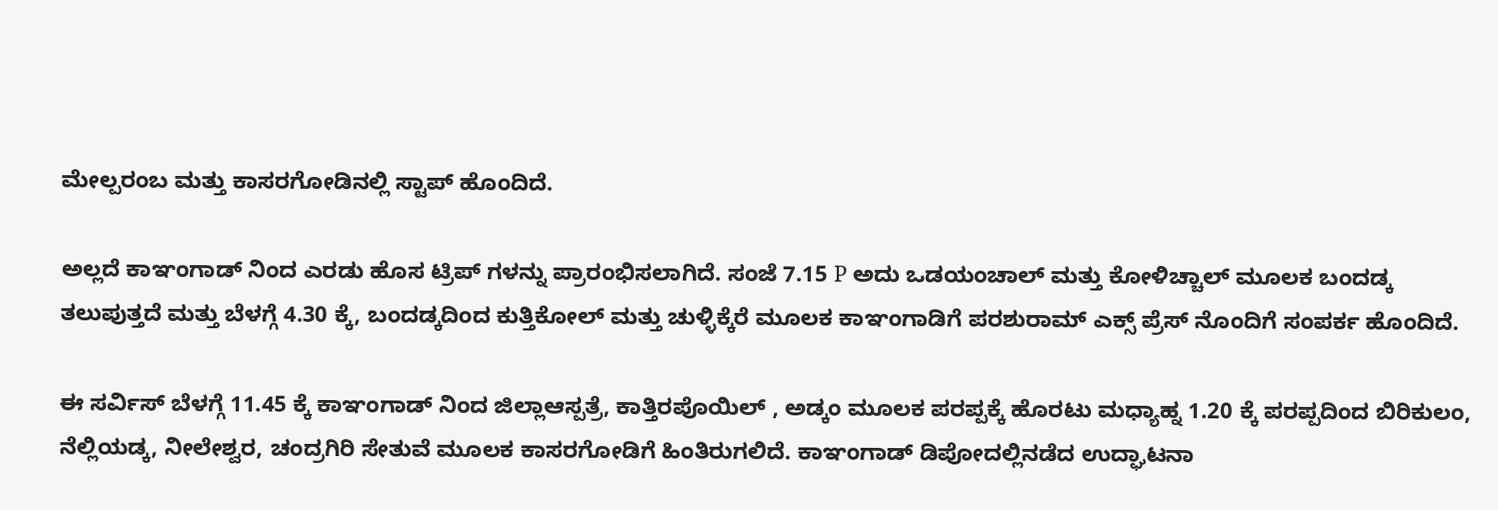ಮೇಲ್ಪರಂಬ ಮತ್ತು ಕಾಸರಗೋಡಿನಲ್ಲಿ ಸ್ಟಾಪ್ ಹೊಂದಿದೆ.

ಅಲ್ಲದೆ ಕಾಞಂಗಾಡ್ ನಿಂದ ಎರಡು ಹೊಸ ಟ್ರಿಪ್ ಗಳನ್ನು ಪ್ರಾರಂಭಿಸಲಾಗಿದೆ. ಸಂಜೆ 7.15 P ಅದು ಒಡಯಂಚಾಲ್ ಮತ್ತು ಕೋಳಿಚ್ಚಾಲ್ ಮೂಲಕ ಬಂದಡ್ಕ ತಲುಪುತ್ತದೆ ಮತ್ತು ಬೆಳಗ್ಗೆ 4.30 ಕ್ಕೆ, ಬಂದಡ್ಕದಿಂದ ಕುತ್ತಿಕೋಲ್ ಮತ್ತು ಚುಳ್ಳಿಕ್ಕೆರೆ ಮೂಲಕ ಕಾಞಂಗಾಡಿಗೆ ಪರಶುರಾಮ್ ಎಕ್ಸ್ ಪ್ರೆಸ್ ನೊಂದಿಗೆ ಸಂಪರ್ಕ ಹೊಂದಿದೆ.

ಈ ಸರ್ವಿಸ್ ಬೆಳಗ್ಗೆ 11.45 ಕ್ಕೆ ಕಾಞಂಗಾಡ್ ನಿಂದ ಜಿಲ್ಲಾಆಸ್ಪತ್ರೆ, ಕಾತ್ತಿರಪೊಯಿಲ್ , ಅಡ್ಕಂ ಮೂಲಕ ಪರಪ್ಪಕ್ಕೆ ಹೊರಟು ಮಧ್ಯಾಹ್ನ 1.20 ಕ್ಕೆ ಪರಪ್ಪದಿಂದ ಬಿರಿಕುಲಂ, ನೆಲ್ಲಿಯಡ್ಕ, ನೀಲೇಶ್ವರ, ಚಂದ್ರಗಿರಿ ಸೇತುವೆ ಮೂಲಕ ಕಾಸರಗೋಡಿಗೆ ಹಿಂತಿರುಗಲಿದೆ. ಕಾಞಂಗಾಡ್ ಡಿಪೋದಲ್ಲಿನಡೆದ ಉದ್ಘಾಟನಾ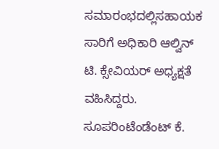ಸಮಾರಂಭದಲ್ಲಿಸಹಾಯಕ ಸಾರಿಗೆ ಅಧಿಕಾರಿ ಆಲ್ವಿನ್ ಟಿ. ಕ್ಸೇವಿಯರ್ ಅಧ್ಯಕ್ಷತೆ ವಹಿಸಿದ್ದರು. ಸೂಪರಿಂಟೆಂಡೆಂಟ್ ಕೆ.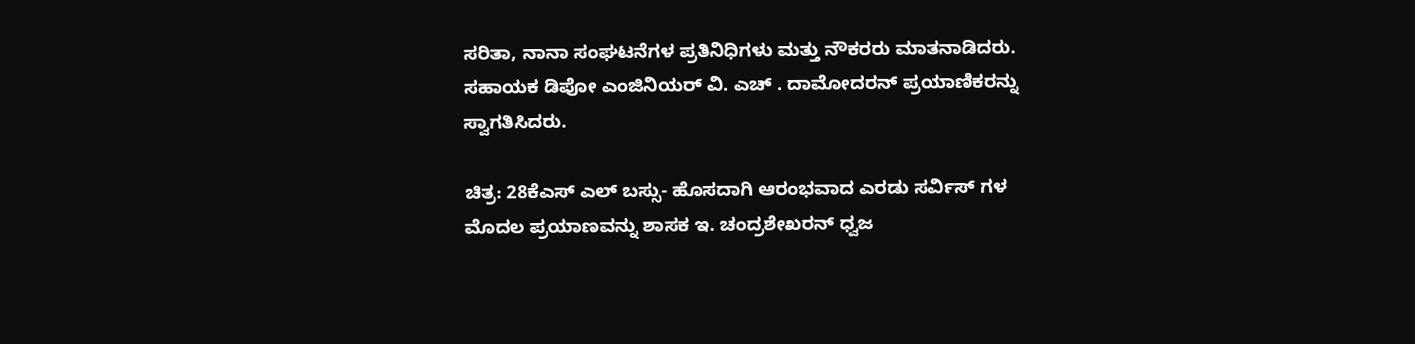ಸರಿತಾ, ನಾನಾ ಸಂಘಟನೆಗಳ ಪ್ರತಿನಿಧಿಗಳು ಮತ್ತು ನೌಕರರು ಮಾತನಾಡಿದರು. ಸಹಾಯಕ ಡಿಪೋ ಎಂಜಿನಿಯರ್ ವಿ. ಎಚ್ . ದಾಮೋದರನ್ ಪ್ರಯಾಣಿಕರನ್ನು ಸ್ವಾಗತಿಸಿದರು.

ಚಿತ್ರ: 28ಕೆಎಸ್ ಎಲ್ ಬಸ್ಸು- ಹೊಸದಾಗಿ ಆರಂಭವಾದ ಎರಡು ಸರ್ವಿಸ್ ಗಳ ಮೊದಲ ಪ್ರಯಾಣವನ್ನು ಶಾಸಕ ಇ. ಚಂದ್ರಶೇಖರನ್ ಧ್ವಜ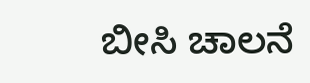ಬೀಸಿ ಚಾಲನೆ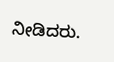ನೀಡಿದರು.